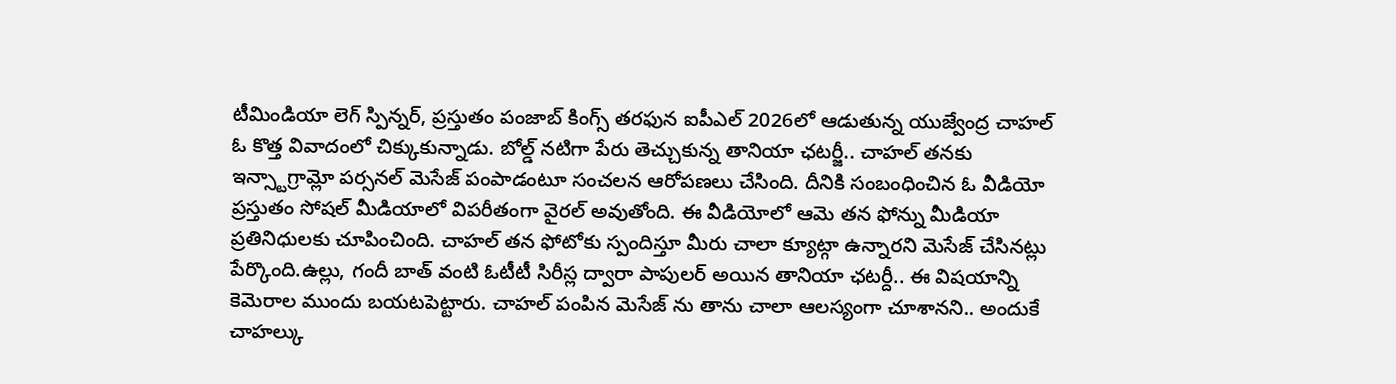టీమిండియా లెగ్ స్పిన్నర్, ప్రస్తుతం పంజాబ్ కింగ్స్ తరఫున ఐపీఎల్ 2026లో ఆడుతున్న యుజ్వేంద్ర చాహల్ ఓ కొత్త వివాదంలో చిక్కుకున్నాడు. బోల్డ్ నటిగా పేరు తెచ్చుకున్న తానియా ఛటర్జీ.. చాహల్ తనకు ఇన్స్టాగ్రామ్లో పర్సనల్ మెసేజ్ పంపాడంటూ సంచలన ఆరోపణలు చేసింది. దీనికి సంబంధించిన ఓ వీడియో ప్రస్తుతం సోషల్ మీడియాలో విపరీతంగా వైరల్ అవుతోంది. ఈ వీడియోలో ఆమె తన ఫోన్ను మీడియా ప్రతినిధులకు చూపించింది. చాహల్ తన ఫోటోకు స్పందిస్తూ మీరు చాలా క్యూట్గా ఉన్నారని మెసేజ్ చేసినట్లు పేర్కొంది.ఉల్లు, గందీ బాత్ వంటి ఓటీటీ సిరీస్ల ద్వారా పాపులర్ అయిన తానియా ఛటర్దీ.. ఈ విషయాన్ని కెమెరాల ముందు బయటపెట్టారు. చాహల్ పంపిన మెసేజ్ ను తాను చాలా ఆలస్యంగా చూశానని.. అందుకే చాహల్కు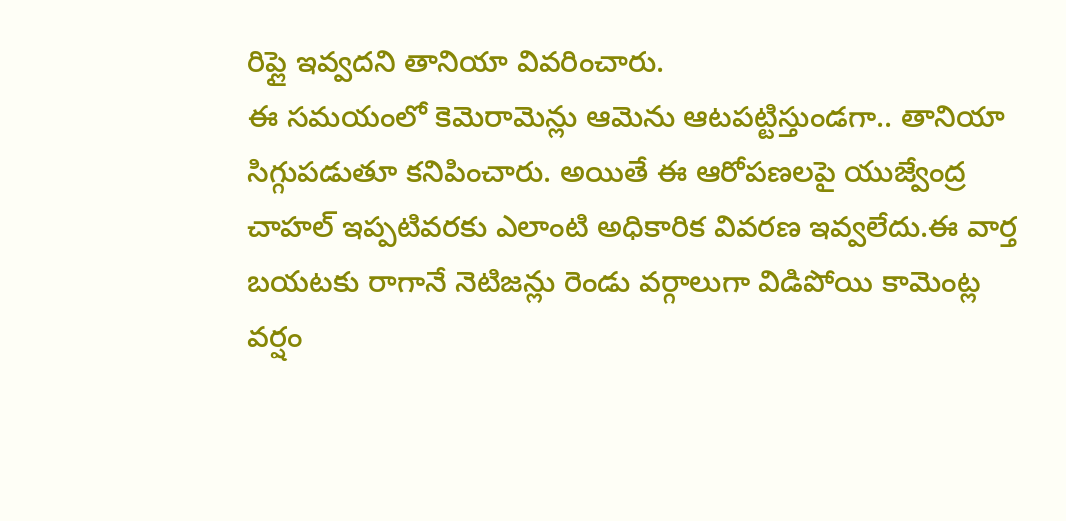రిప్లై ఇవ్వదని తానియా వివరించారు.
ఈ సమయంలో కెమెరామెన్లు ఆమెను ఆటపట్టిస్తుండగా.. తానియా సిగ్గుపడుతూ కనిపించారు. అయితే ఈ ఆరోపణలపై యుజ్వేంద్ర చాహల్ ఇప్పటివరకు ఎలాంటి అధికారిక వివరణ ఇవ్వలేదు.ఈ వార్త బయటకు రాగానే నెటిజన్లు రెండు వర్గాలుగా విడిపోయి కామెంట్ల వర్షం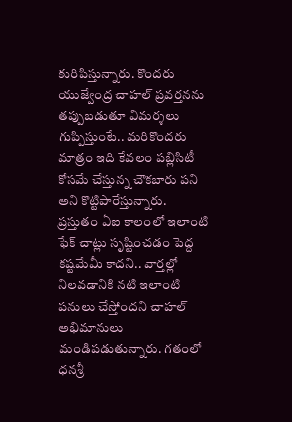కురిపిస్తున్నారు. కొందరు యుజ్వేంద్ర చాహల్ ప్రవర్తనను తప్పుబడుతూ విమర్శలు గుప్పిస్తుంటే.. మరికొందరు మాత్రం ఇది కేవలం పబ్లిసిటీ కోసమే చేస్తున్న చౌకబారు పని అని కొట్టిపారేస్తున్నారు.
ప్రస్తుతం ఏఐ కాలంలో ఇలాంటి ఫేక్ చాట్లు సృష్టించడం పెద్ద కష్టమేమీ కాదని.. వార్తల్లో నిలవడానికి నటి ఇలాంటి పనులు చేస్తోందని చాహల్ అభిమానులు మండిపడుతున్నారు. గతంలో ధనశ్రీ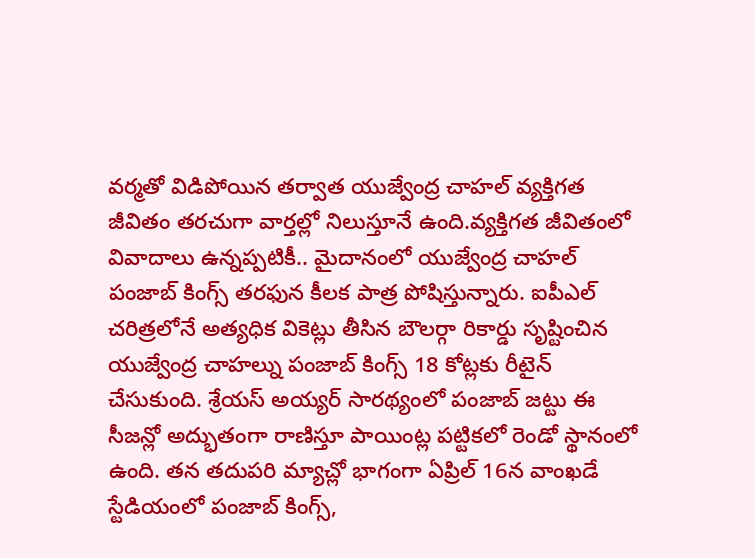వర్మతో విడిపోయిన తర్వాత యుజ్వేంద్ర చాహల్ వ్యక్తిగత జీవితం తరచుగా వార్తల్లో నిలుస్తూనే ఉంది.వ్యక్తిగత జీవితంలో వివాదాలు ఉన్నప్పటికీ.. మైదానంలో యుజ్వేంద్ర చాహల్ పంజాబ్ కింగ్స్ తరఫున కీలక పాత్ర పోషిస్తున్నారు. ఐపీఎల్ చరిత్రలోనే అత్యధిక వికెట్లు తీసిన బౌలర్గా రికార్డు సృష్టించిన యుజ్వేంద్ర చాహల్ను పంజాబ్ కింగ్స్ 18 కోట్లకు రీటైన్ చేసుకుంది. శ్రేయస్ అయ్యర్ సారథ్యంలో పంజాబ్ జట్టు ఈ సీజన్లో అద్భుతంగా రాణిస్తూ పాయింట్ల పట్టికలో రెండో స్థానంలో ఉంది. తన తదుపరి మ్యాచ్లో భాగంగా ఏప్రిల్ 16న వాంఖడే స్టేడియంలో పంజాబ్ కింగ్స్,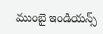ముంబై ఇండియన్స్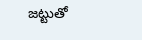జట్టుతో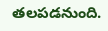తలపడనుంది.